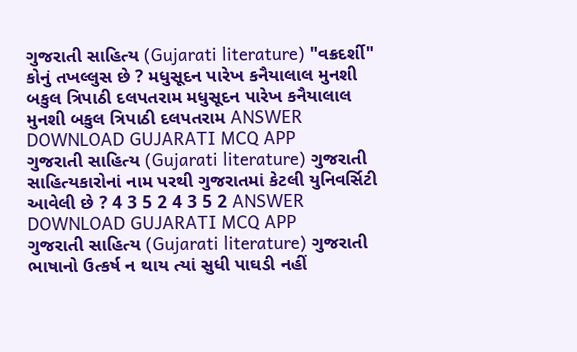ગુજરાતી સાહિત્ય (Gujarati literature) "વક્રદર્શી" કોનું તખલ્લુસ છે ? મધુસૂદન પારેખ કનૈયાલાલ મુનશી બકુલ ત્રિપાઠી દલપતરામ મધુસૂદન પારેખ કનૈયાલાલ મુનશી બકુલ ત્રિપાઠી દલપતરામ ANSWER DOWNLOAD GUJARATI MCQ APP
ગુજરાતી સાહિત્ય (Gujarati literature) ગુજરાતી સાહિત્યકારોનાં નામ પરથી ગુજરાતમાં કેટલી યુનિવર્સિટી આવેલી છે ? 4 3 5 2 4 3 5 2 ANSWER DOWNLOAD GUJARATI MCQ APP
ગુજરાતી સાહિત્ય (Gujarati literature) ગુજરાતી ભાષાનો ઉત્કર્ષ ન થાય ત્યાં સુધી પાઘડી નહીં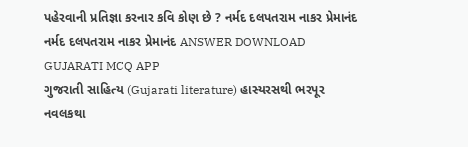પહેરવાની પ્રતિજ્ઞા કરનાર કવિ કોણ છે ? નર્મદ દલપતરામ નાકર પ્રેમાનંદ નર્મદ દલપતરામ નાકર પ્રેમાનંદ ANSWER DOWNLOAD GUJARATI MCQ APP
ગુજરાતી સાહિત્ય (Gujarati literature) હાસ્યરસથી ભરપૂર નવલકથા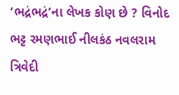‘ભદ્રંભદ્રં’ના લેખક કોણ છે ? વિનોદ ભટ્ટ રમણભાઈ નીલકંઠ નવલરામ ત્રિવેદી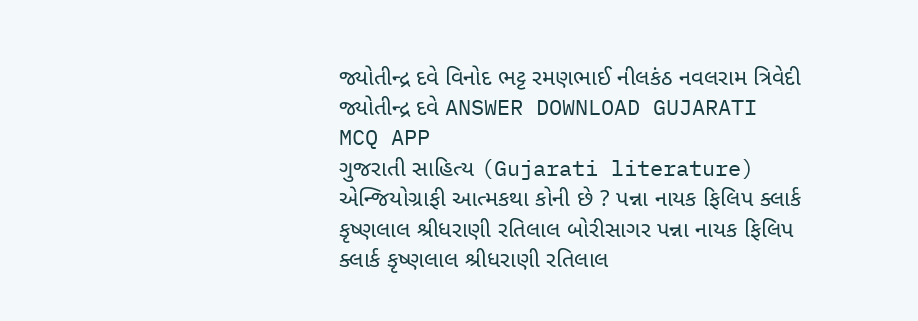જ્યોતીન્દ્ર દવે વિનોદ ભટ્ટ રમણભાઈ નીલકંઠ નવલરામ ત્રિવેદી જ્યોતીન્દ્ર દવે ANSWER DOWNLOAD GUJARATI MCQ APP
ગુજરાતી સાહિત્ય (Gujarati literature) એન્જિયોગ્રાફી આત્મકથા કોની છે ? પન્ના નાયક ફિલિપ ક્લાર્ક કૃષ્ણલાલ શ્રીધરાણી રતિલાલ બોરીસાગર પન્ના નાયક ફિલિપ ક્લાર્ક કૃષ્ણલાલ શ્રીધરાણી રતિલાલ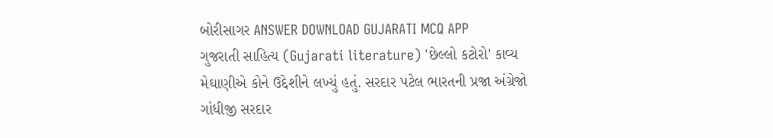બોરીસાગર ANSWER DOWNLOAD GUJARATI MCQ APP
ગુજરાતી સાહિત્ય (Gujarati literature) 'છેલ્લો કટોરો' કાવ્ય મેઘાણીએ કોને ઉદ્દેશીને લખ્યું હતું. સરદાર પટેલ ભારતની પ્રજા અંગ્રેજો ગાંધીજી સરદાર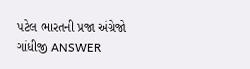પટેલ ભારતની પ્રજા અંગ્રેજો ગાંધીજી ANSWER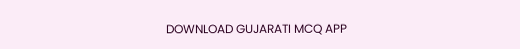DOWNLOAD GUJARATI MCQ APP